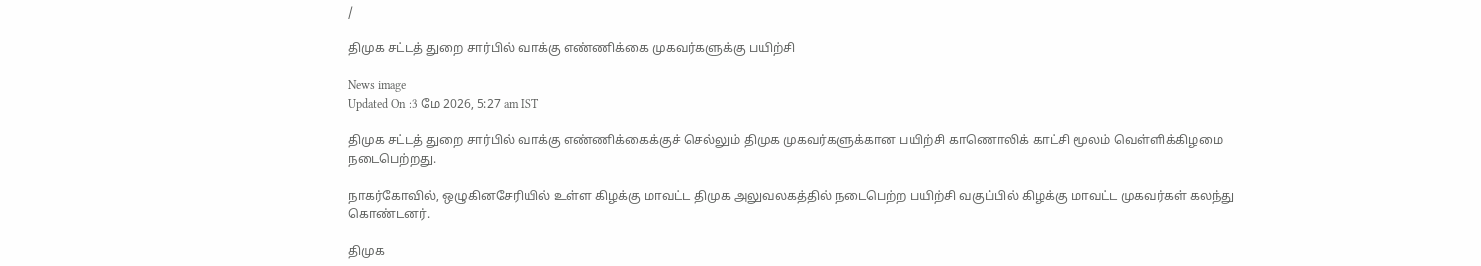/

திமுக சட்டத் துறை சார்பில் வாக்கு எண்ணிக்கை முகவர்களுக்கு பயிற்சி

News image
Updated On :3 மே 2026, 5:27 am IST

திமுக சட்டத் துறை சார்பில் வாக்கு எண்ணிக்கைக்குச் செல்லும் திமுக முகவர்களுக்கான பயிற்சி காணொலிக் காட்சி மூலம் வெள்ளிக்கிழமை நடைபெற்றது.

நாகர்கோவில், ஒழுகினசேரியில் உள்ள கிழக்கு மாவட்ட திமுக அலுவலகத்தில் நடைபெற்ற பயிற்சி வகுப்பில் கிழக்கு மாவட்ட முகவர்கள் கலந்து கொண்டனர்.

திமுக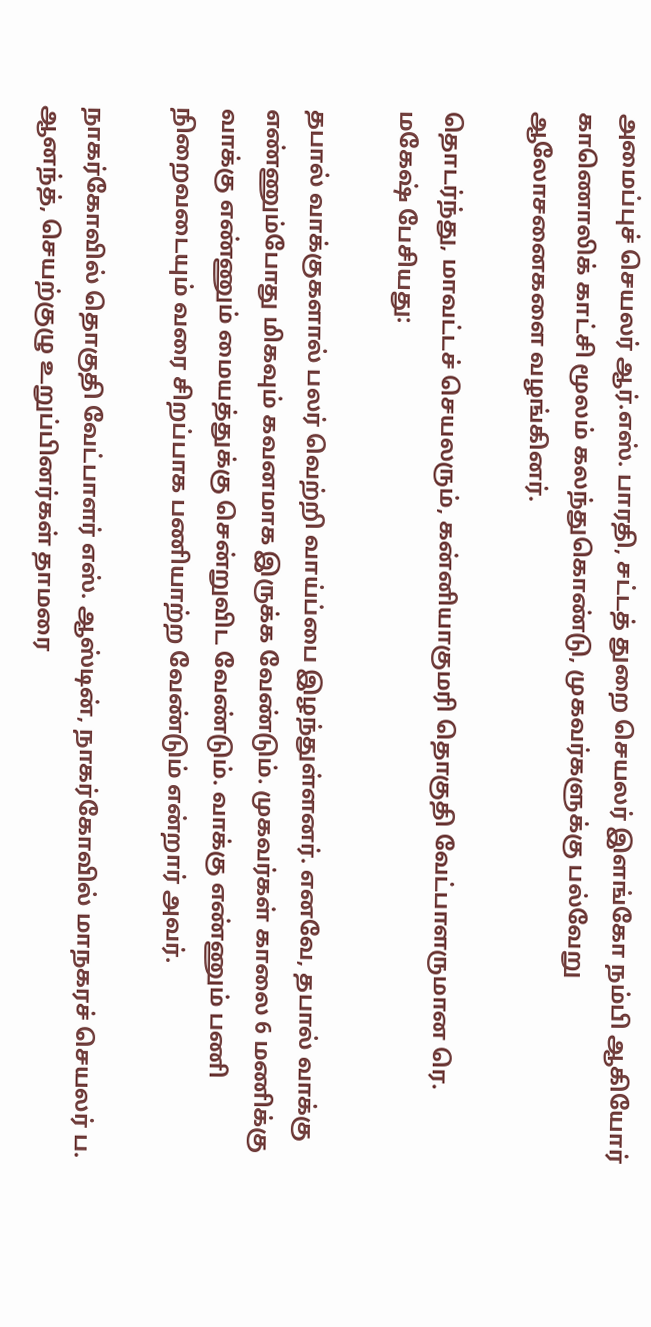அமைப்புச் செயலர் ஆர்.எஸ். பாரதி, சட்டத் துறை செயலர் இளங்கோ நம்பி ஆகியோர் காணொலிக் காட்சி மூலம் கலந்துகொண்டு, முகவர்களுக்கு பல்வேறு ஆலோசனைகளை வழங்கினர்.

தொடர்ந்து, மாவட்டச் செயலரும், கன்னியாகுமரி தொகுதி வேட்பாளருமான ரெ. மகேஷ் பேசியது:

தபால் வாக்குகளால் பலர் வெற்றி வாய்ப்பை இழந்துள்ளனர். எனவே, தபால் வாக்கு எண்ணும்போது மிகவும் கவனமாக இருக்க வேண்டும். முகவர்கள் காலை 6 மணிக்கு வாக்கு எண்ணும் மையத்துக்கு சென்றுவிட வேண்டும். வாக்கு எண்ணும் பணி நிறைவடையும் வரை சிறப்பாக பணியாற்ற வேண்டும் என்றார் அவர்.

நாகர்கோவில் தொகுதி வேட்பாளர் எஸ். ஆஸ்டின், நாகர்கோவில் மாநகரச் செயலர் ப. ஆனந்த், செயற்குழு உறுப்பினர்கள் தாமரை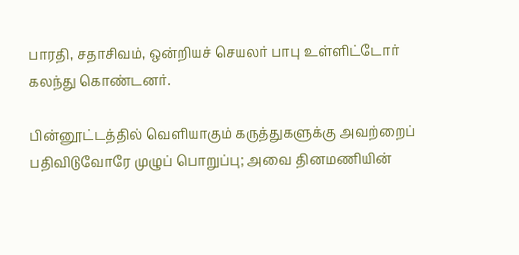பாரதி, சதாசிவம், ஒன்றியச் செயலர் பாபு உள்ளிட்டோர் கலந்து கொண்டனர்.

பின்னூட்டத்தில் வெளியாகும் கருத்துகளுக்கு அவற்றைப் பதிவிடுவோரே முழுப் பொறுப்பு; அவை தினமணியின்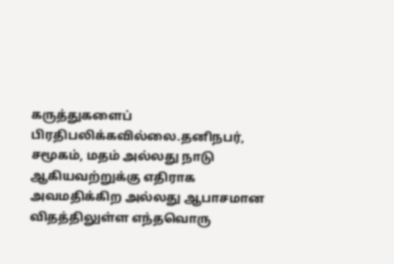கருத்துகளைப் பிரதிபலிக்கவில்லை.தனிநபர், சமூகம், மதம் அல்லது நாடு ஆகியவற்றுக்கு எதிராக அவமதிக்கிற அல்லது ஆபாசமான விதத்திலுள்ள எந்தவொரு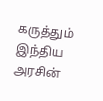கருத்தும் இந்திய அரசின்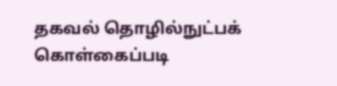தகவல் தொழில்நுட்பக் கொள்கைப்படி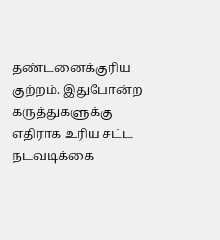தண்டனைக்குரிய குற்றம். இதுபோன்ற கருத்துகளுக்கு எதிராக உரிய சட்ட நடவடிக்கை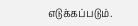எடுக்கப்படும்.